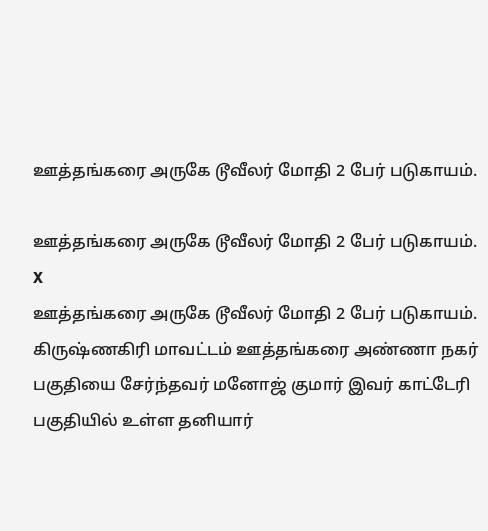ஊத்தங்கரை அருகே டூவீலர் மோதி 2 பேர் படுகாயம்.

ஊத்தங்கரை அருகே டூவீலர் மோதி 2 பேர் படுகாயம்.
X
ஊத்தங்கரை அருகே டூவீலர் மோதி 2 பேர் படுகாயம்.
கிருஷ்ணகிரி மாவட்டம் ஊத்தங்கரை அண்ணா நகர் பகுதியை சேர்ந்தவர் மனோஜ் குமார் இவர் காட்டேரி பகுதியில் உள்ள தனியார்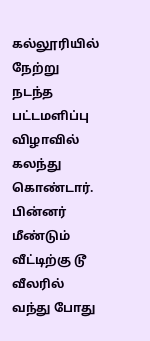கல்லூரியில் நேற்று நடந்த பட்டமளிப்பு விழாவில் கலந்து கொண்டார். பின்னர் மீண்டும் வீட்டிற்கு டூ வீலரில் வந்து போது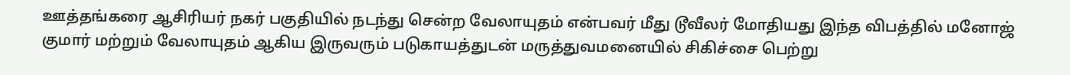ஊத்தங்கரை ஆசிரியர் நகர் பகுதியில் நடந்து சென்ற வேலாயுதம் என்பவர் மீது டூவீலர் மோதியது இந்த விபத்தில் மனோஜ் குமார் மற்றும் வேலாயுதம் ஆகிய இருவரும் படுகாயத்துடன் மருத்துவமனையில் சிகிச்சை பெற்று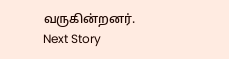வருகின்றனர்.
Next Story